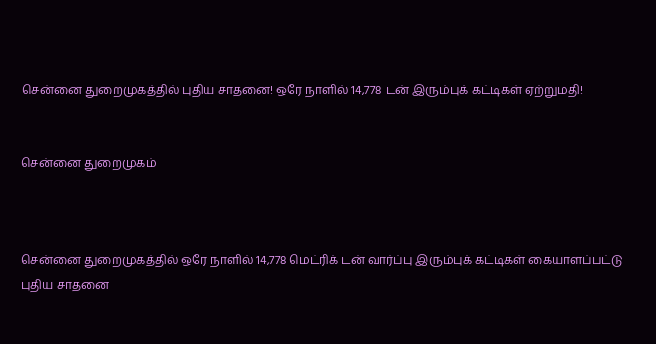சென்னை துறைமுகத்தில் புதிய சாதனை! ஒரே நாளில் 14,778 டன் இரும்புக் கட்டிகள் ஏற்றுமதி!


சென்னை துறைமுகம்



சென்னை துறைமுகத்தில் ஒரே நாளில் 14,778 மெட்ரிக் டன் வார்ப்பு இரும்புக் கட்டிகள் கையாளப்பட்டு புதிய சாதனை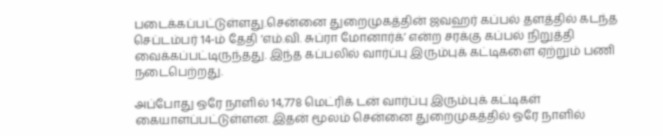படைக்கப்பட்டுள்ளது.சென்னை துறைமுகத்தின் ஜவஹர் கப்பல் தளத்தில் கடந்த செப்டம்பர் 14-ம் தேதி ‘எம்.வி. சுப்ரா மோனார்க்’ என்ற சரக்கு கப்பல் நிறுத்தி வைக்கப்பட்டிருந்தது. இந்த கப்பலில் வார்ப்பு இரும்புக் கட்டிகளை ஏற்றும் பணி நடைபெற்றது.

அப்போது ஒரே நாளில் 14,778 மெட்ரிக் டன் வார்ப்பு இரும்புக் கட்டிகள் கையாளப்பட்டுள்ளன. இதன் மூலம் சென்னை துறைமுகத்தில் ஒரே நாளில்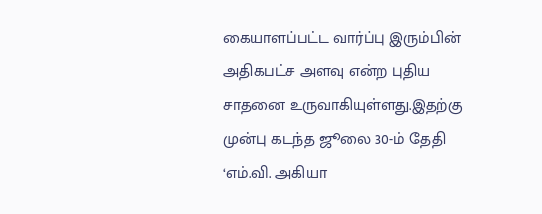கையாளப்பட்ட வார்ப்பு இரும்பின் அதிகபட்ச அளவு என்ற புதிய சாதனை உருவாகியுள்ளது.இதற்கு முன்பு கடந்த ஜூலை 30-ம் தேதி ‘எம்.வி. அகியா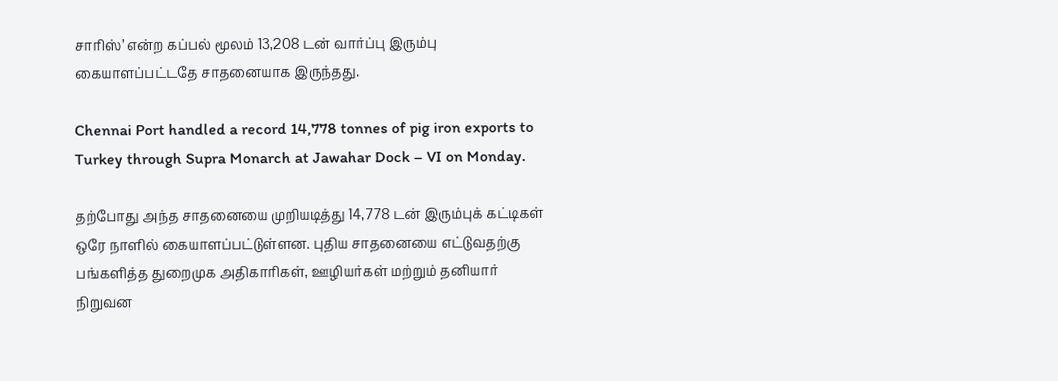சாரிஸ்’ என்ற கப்பல் மூலம் 13,208 டன் வார்ப்பு இரும்பு கையாளப்பட்டதே சாதனையாக இருந்தது.

Chennai Port handled a record 14,778 tonnes of pig iron exports to Turkey through Supra Monarch at Jawahar Dock – VI on Monday.

தற்போது அந்த சாதனையை முறியடித்து 14,778 டன் இரும்புக் கட்டிகள் ஒரே நாளில் கையாளப்பட்டுள்ளன. புதிய சாதனையை எட்டுவதற்கு பங்களித்த துறைமுக அதிகாரிகள், ஊழியர்கள் மற்றும் தனியார் நிறுவன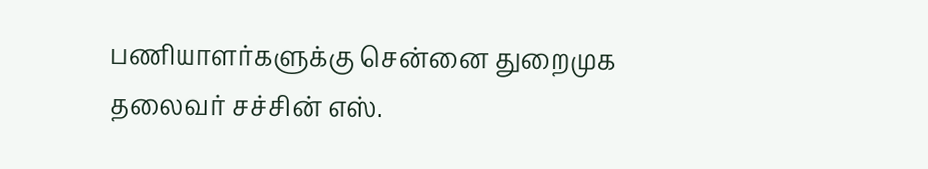பணியாளர்களுக்கு சென்னை துறைமுக தலைவர் சச்சின் எஸ்.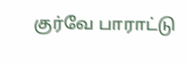குர்வே பாராட்டு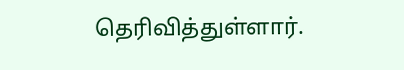தெரிவித்துள்ளார்.